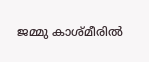ജമ്മു കാശ്മീരില്‍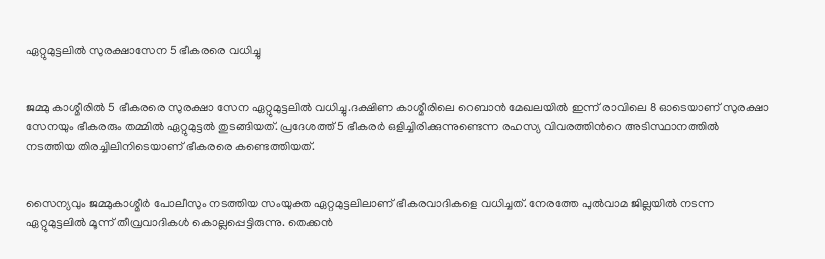ഏറ്റുമുട്ടലില്‍ സുരക്ഷാസേന 5 ഭീകരരെ വധിച്ചു


ജമ്മു കാശ്മീരില്‍ 5 ഭീകരരെ സുരക്ഷാ സേന ഏറ്റുമുട്ടലില്‍ വധിച്ചു.ദക്ഷിണ കാശ്മീരിലെ റെബാന്‍ മേഖലയില്‍ ഇന്ന് രാവിലെ 8 ഓടെയാണ് സുരക്ഷാ സേനയും ഭീകരരും തമ്മില്‍ ഏറ്റുമുട്ടല്‍ തുടങ്ങിയത്. പ്രദേശത്ത് 5 ഭീകരര്‍ ഒളിച്ചിരിക്കുന്നുണ്ടെന്ന രഹസ്യ വിവരത്തിന്‍റെ അടിസ്ഥാനത്തില്‍ നടത്തിയ തിരച്ചിലിനിടെയാണ് ഭീകരരെ കണ്ടെത്തിയത്.


സൈന്യവും ജമ്മുകാശ്മീര്‍ പോലീസും നടത്തിയ സംയുക്ത ഏറ്റമുട്ടലിലാണ് ഭീകരവാദികളെ വധിച്ചത്. നേരത്തേ പുല്‍വാമ ജില്ലയില്‍ നടന്ന ഏറ്റുമുട്ടലില്‍ മൂന്ന് തീവ്രവാദികള്‍ കൊല്ലപ്പെട്ടിരുന്നു. തെക്കന്‍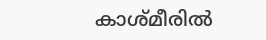കാശ്മീരില്‍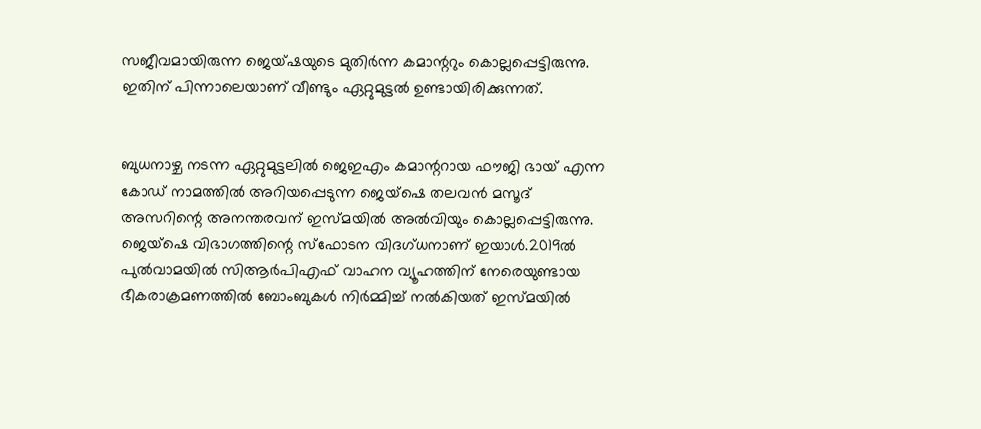സജീവമായിരുന്ന ജെയ്ഷയുടെ മുതിര്‍ന്ന കമാന്ററും കൊല്ലപ്പെട്ടിരുന്നു. ഇതിന് പിന്നാലെയാണ് വീണ്ടും ഏറ്റുമുട്ടല്‍ ഉണ്ടായിരിക്കുന്നത്.


ബുധനാഴ്ച നടന്ന ഏറ്റുമുട്ടലില്‍ ജെഇഎം കമാന്ററായ ഫൗജി ഭായ് എന്ന കോഡ് നാമത്തില്‍ അറിയപ്പെടുന്ന ജെയ്‌ഷെ തലവന്‍ മസൂദ് അസറിന്റെ അനന്തരവന് ഇസ്മയില്‍ അല്‍വിയും കൊല്ലപ്പെട്ടിരുന്നു. ജെയ്‌ഷെ വിഭാഗത്തിന്റെ സ്‌ഫോടന വിദഗ്ധനാണ് ഇയാള്‍.2019ല്‍ പുല്‍വാമയില്‍ സിആര്‍പിഎഫ് വാഹന വ്യൂഹത്തിന് നേരെയുണ്ടായ ഭീകരാക്രമണത്തില്‍ ബോംബുകള്‍ നിര്‍മ്മിച്ച്‌ നല്‍കിയത് ഇസ്മയില്‍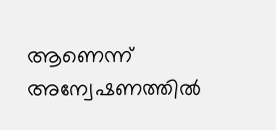ആണെന്ന് അന്വേഷണത്തില്‍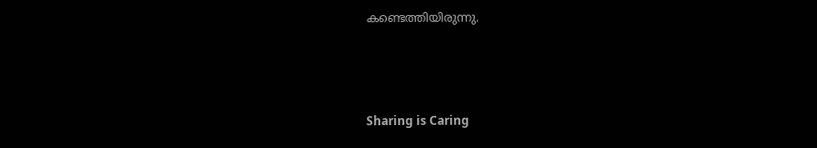കണ്ടെത്തിയിരുന്നു.



Sharing is Caring